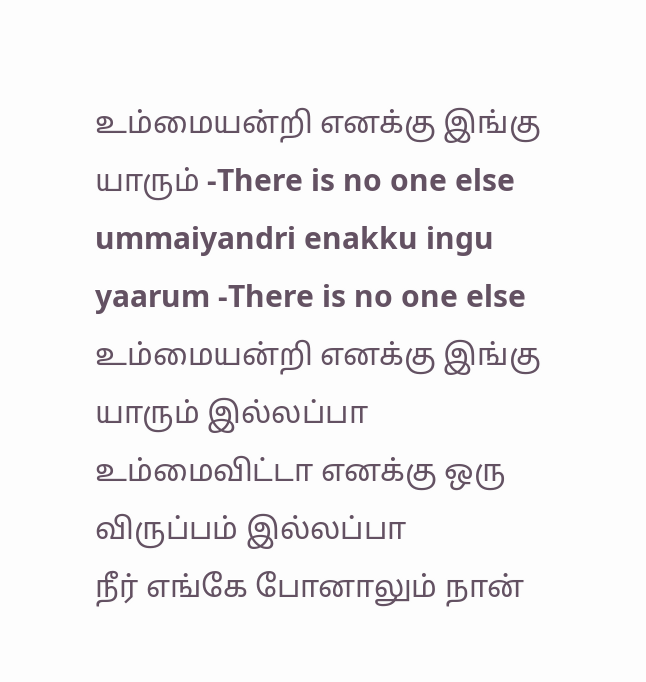உம்மையன்றி எனக்கு இங்கு யாரும் -There is no one else
ummaiyandri enakku ingu yaarum -There is no one else
உம்மையன்றி எனக்கு இங்கு யாரும் இல்லப்பா உம்மைவிட்டா எனக்கு ஒரு விருப்பம் இல்லப்பா
நீர் எங்கே போனாலும் நான்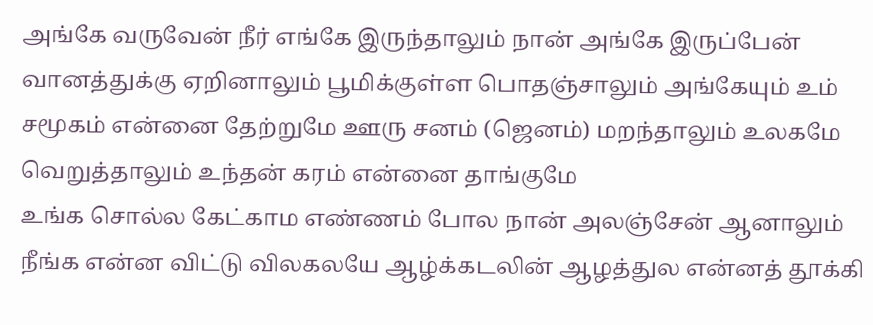அங்கே வருவேன் நீர் எங்கே இருந்தாலும் நான் அங்கே இருப்பேன்
வானத்துக்கு ஏறினாலும் பூமிக்குள்ள பொதஞ்சாலும் அங்கேயும் உம் சமூகம் என்னை தேற்றுமே ஊரு சனம் (ஜெனம்) மறந்தாலும் உலகமே வெறுத்தாலும் உந்தன் கரம் என்னை தாங்குமே
உங்க சொல்ல கேட்காம எண்ணம் போல நான் அலஞ்சேன் ஆனாலும் நீங்க என்ன விட்டு விலகலயே ஆழ்க்கடலின் ஆழத்துல என்னத் தூக்கி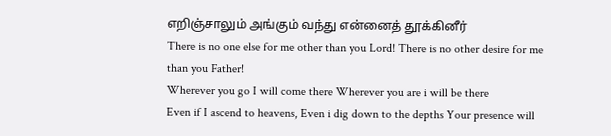எறிஞ்சாலும் அங்கும் வந்து என்னைத் தூக்கினீர்
There is no one else for me other than you Lord! There is no other desire for me than you Father!
Wherever you go I will come there Wherever you are i will be there
Even if I ascend to heavens, Even i dig down to the depths Your presence will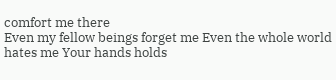comfort me there
Even my fellow beings forget me Even the whole world hates me Your hands holds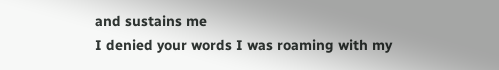and sustains me
I denied your words I was roaming with my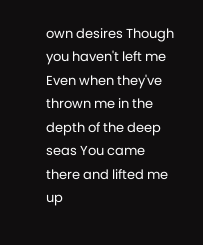own desires Though you haven't left me Even when they've thrown me in the depth of the deep seas You came there and lifted me up